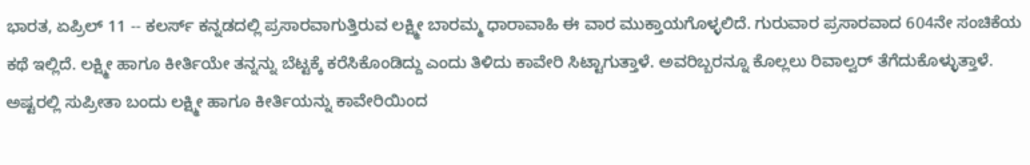ಭಾರತ, ಏಪ್ರಿಲ್ 11 -- ಕಲರ್ಸ್ ಕನ್ನಡದಲ್ಲಿ ಪ್ರಸಾರವಾಗುತ್ತಿರುವ ಲಕ್ಷ್ಮೀ ಬಾರಮ್ಮ ಧಾರಾವಾಹಿ ಈ ವಾರ ಮುಕ್ತಾಯಗೊಳ್ಳಲಿದೆ. ಗುರುವಾರ ಪ್ರಸಾರವಾದ 604ನೇ ಸಂಚಿಕೆಯ ಕಥೆ ಇಲ್ಲಿದೆ. ಲಕ್ಷ್ಮೀ ಹಾಗೂ ಕೀರ್ತಿಯೇ ತನ್ನನ್ನು ಬೆಟ್ಟಕ್ಕೆ ಕರೆಸಿಕೊಂಡಿದ್ದು ಎಂದು ತಿಳಿದು ಕಾವೇರಿ ಸಿಟ್ಟಾಗುತ್ತಾಳೆ. ಅವರಿಬ್ಬರನ್ನೂ ಕೊಲ್ಲಲು ರಿವಾಲ್ವರ್ ತೆಗೆದುಕೊಳ್ಳುತ್ತಾಳೆ. ಅಷ್ಟರಲ್ಲಿ ಸುಪ್ರೀತಾ ಬಂದು ಲಕ್ಷ್ಮೀ ಹಾಗೂ ಕೀರ್ತಿಯನ್ನು ಕಾವೇರಿಯಿಂದ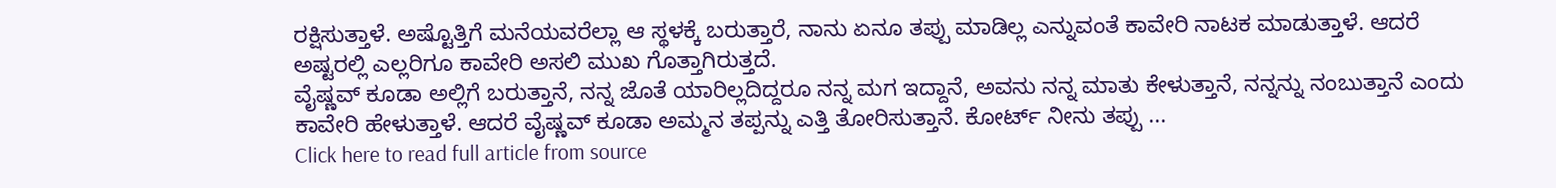ರಕ್ಷಿಸುತ್ತಾಳೆ. ಅಷ್ಟೊತ್ತಿಗೆ ಮನೆಯವರೆಲ್ಲಾ ಆ ಸ್ಥಳಕ್ಕೆ ಬರುತ್ತಾರೆ, ನಾನು ಏನೂ ತಪ್ಪು ಮಾಡಿಲ್ಲ ಎನ್ನುವಂತೆ ಕಾವೇರಿ ನಾಟಕ ಮಾಡುತ್ತಾಳೆ. ಆದರೆ ಅಷ್ಟರಲ್ಲಿ ಎಲ್ಲರಿಗೂ ಕಾವೇರಿ ಅಸಲಿ ಮುಖ ಗೊತ್ತಾಗಿರುತ್ತದೆ.
ವೈಷ್ಣವ್ ಕೂಡಾ ಅಲ್ಲಿಗೆ ಬರುತ್ತಾನೆ, ನನ್ನ ಜೊತೆ ಯಾರಿಲ್ಲದಿದ್ದರೂ ನನ್ನ ಮಗ ಇದ್ದಾನೆ, ಅವನು ನನ್ನ ಮಾತು ಕೇಳುತ್ತಾನೆ, ನನ್ನನ್ನು ನಂಬುತ್ತಾನೆ ಎಂದು ಕಾವೇರಿ ಹೇಳುತ್ತಾಳೆ. ಆದರೆ ವೈಷ್ಣವ್ ಕೂಡಾ ಅಮ್ಮನ ತಪ್ಪನ್ನು ಎತ್ತಿ ತೋರಿಸುತ್ತಾನೆ. ಕೋರ್ಟ್ ನೀನು ತಪ್ಪು ...
Click here to read full article from source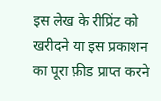इस लेख के रीप्रिंट को खरीदने या इस प्रकाशन का पूरा फ़ीड प्राप्त करने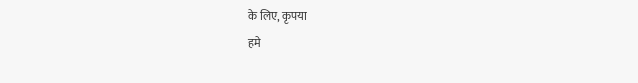के लिए, कृपया
हमे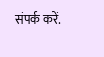संपर्क करें.